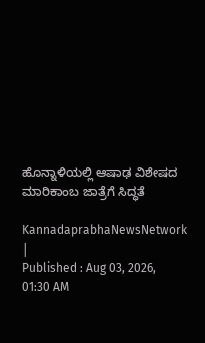ಹೊನ್ನಾಳಿಯಲ್ಲಿ ಆಷಾಢ ವಿಶೇಷದ ಮಾರಿಕಾಂಬ ಜಾತ್ರೆಗೆ ಸಿದ್ಧತೆ

KannadaprabhaNewsNetwork |
Published : Aug 03, 2026, 01:30 AM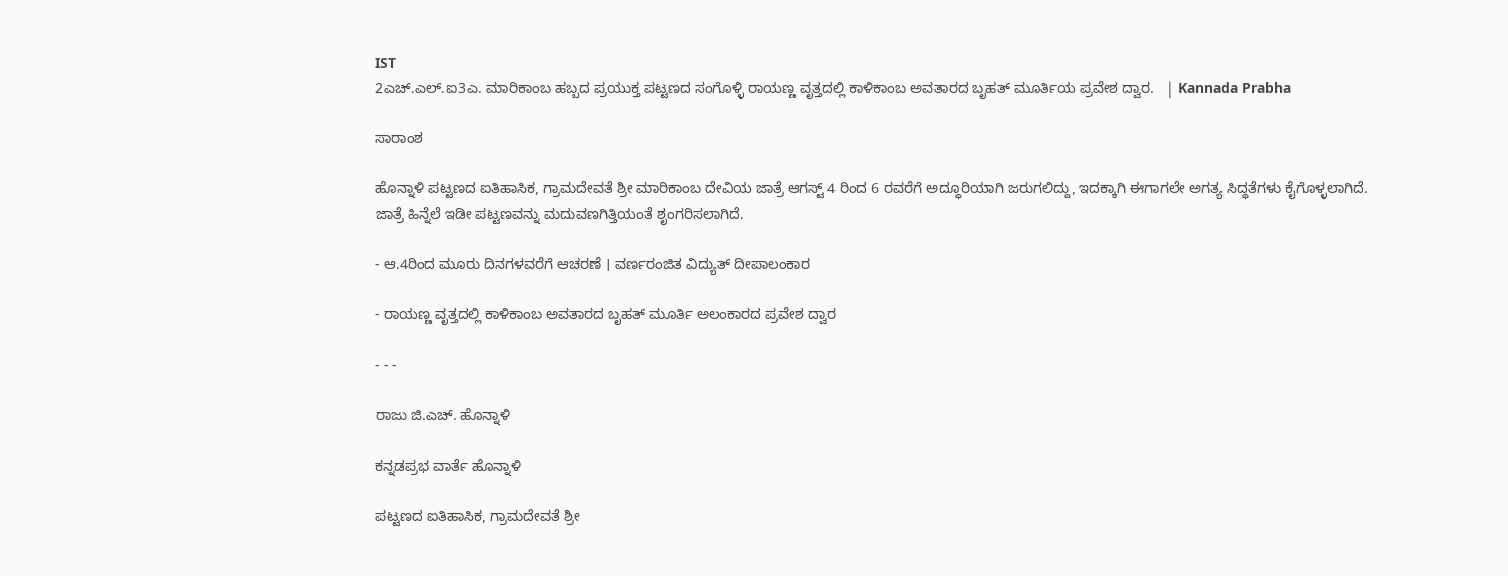IST
2ಎಚ್.ಎಲ್.ಐ3ಎ. ಮಾರಿಕಾಂಬ ಹಬ್ಬದ ಪ್ರಯುಕ್ತ ಪಟ್ಟಣದ ಸಂಗೊಳ್ಳಿ ರಾಯಣ್ಣ ವೃತ್ತದಲ್ಲಿ ಕಾಳಿಕಾಂಬ ಅವತಾರದ ಬೃಹತ್ ಮೂರ್ತಿಯ ಪ್ರವೇಶ ದ್ವಾರ.   | Kannada Prabha

ಸಾರಾಂಶ

ಹೊನ್ನಾಳಿ ಪಟ್ಟಣದ ಐತಿಹಾಸಿಕ, ಗ್ರಾಮದೇವತೆ ಶ್ರೀ ಮಾರಿಕಾಂಬ ದೇವಿಯ ಜಾತ್ರೆ ಆಗಸ್ಟ್ 4 ರಿಂದ 6 ರವರೆಗೆ ಅದ್ಧೂರಿಯಾಗಿ ಜರುಗಲಿದ್ದು, ಇದಕ್ಕಾಗಿ ಈಗಾಗಲೇ ಅಗತ್ಯ ಸಿದ್ಧತೆಗಳು ಕೈಗೊಳ್ಳಲಾಗಿದೆ. ಜಾತ್ರೆ ಹಿನ್ನೆಲೆ ಇಡೀ ಪಟ್ಟಣವನ್ನು ಮದುವಣಗಿತ್ತಿಯಂತೆ ಶೃಂಗರಿಸಲಾಗಿದೆ.

- ಆ.4ರಿಂದ ಮೂರು ದಿನಗಳವರೆಗೆ ಆಚರಣೆ । ವರ್ಣರಂಜಿತ ವಿದ್ಯುತ್‌ ದೀಪಾಲಂಕಾರ

- ರಾಯಣ್ಣ ವೃತ್ತದಲ್ಲಿ ಕಾಳಿಕಾಂಬ ಅವತಾರದ ಬೃಹತ್ ಮೂರ್ತಿ ಅಲಂಕಾರದ ಪ್ರವೇಶ ದ್ವಾರ

- - -

ರಾಜು ಜಿ.ಎಚ್. ಹೊನ್ನಾಳಿ

ಕನ್ನಡಪ್ರಭ ವಾರ್ತೆ ಹೊನ್ನಾಳಿ

ಪಟ್ಟಣದ ಐತಿಹಾಸಿಕ, ಗ್ರಾಮದೇವತೆ ಶ್ರೀ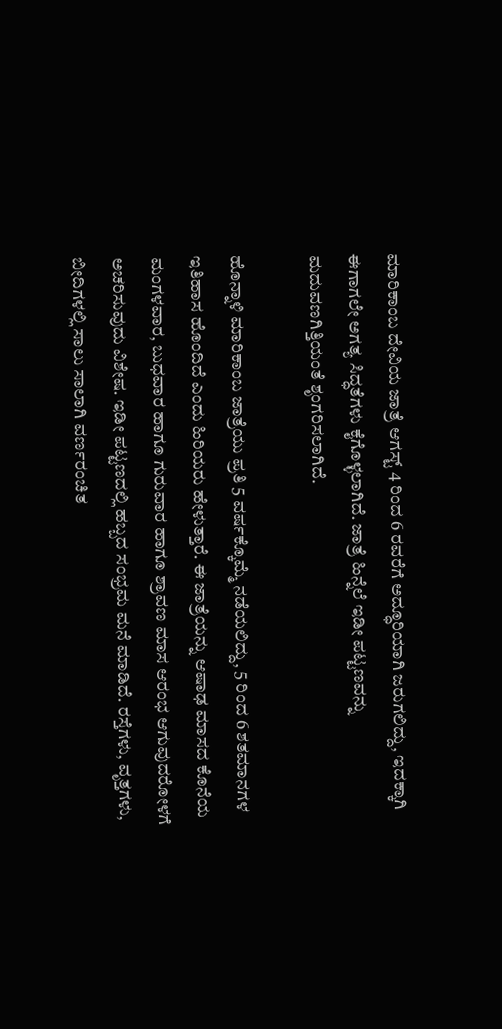ಮಾರಿಕಾಂಬ ದೇವಿಯ ಜಾತ್ರೆ ಆಗಸ್ಟ್ 4 ರಿಂದ 6 ರವರೆಗೆ ಅದ್ಧೂರಿಯಾಗಿ ಜರುಗಲಿದ್ದು, ಇದಕ್ಕಾಗಿ ಈಗಾಗಲೇ ಅಗತ್ಯ ಸಿದ್ಧತೆಗಳು ಕೈಗೊಳ್ಳಲಾಗಿದೆ. ಜಾತ್ರೆ ಹಿನ್ನೆಲೆ ಇಡೀ ಪಟ್ಟಣವನ್ನು ಮದುವಣಗಿತ್ತಿಯಂತೆ ಶೃಂಗರಿಸಲಾಗಿದೆ.

ಹೊನ್ನಾಳಿ ಮಾರಿಕಾಂಬ ಜಾತ್ರೆಯು ಪ್ರತಿ 5 ವರ್ಷಕ್ಕೊಮ್ಮೆ ನಡೆಯಲಿದ್ದು, 5 ರಿಂದ 6 ಶತಮಾನಗಳ ಇತಿಹಾಸ ಹೊಂದಿದೆ ಎಂದು ಹಿರಿಯರು ಹೇಳುತ್ತಾರೆ. ಈ ಜಾತ್ರೆಯನ್ನು ಆಷಾಢ ಮಾಸದ ಕೊನೆಯ ಮಂಗಳವಾರ, ಬುಧವಾರ ಹಾಗೂ ಗುರುವಾರ ಹಾಗೂ ಶ್ರಾವಣ ಮಾಸ ಆರಂಭ ಆಗುವುದರೋಳಗೆ ಅಚರಿಸುವುದು ವಿಶೇಷ. ಇಡೀ ಪಟ್ಟಣದಲ್ಲಿ ಹಬ್ಬದ ಸಂಭ್ರಮ ಮನೆ ಮಾಡಿದೆ. ರಸ್ತೆಗಳು, ವೃತ್ತಗಳು, ಬೀದಿಗಳಲ್ಲಿ ಸಾಲು ಸಾಲಾಗಿ ವರ್ಣರಂಚಿತ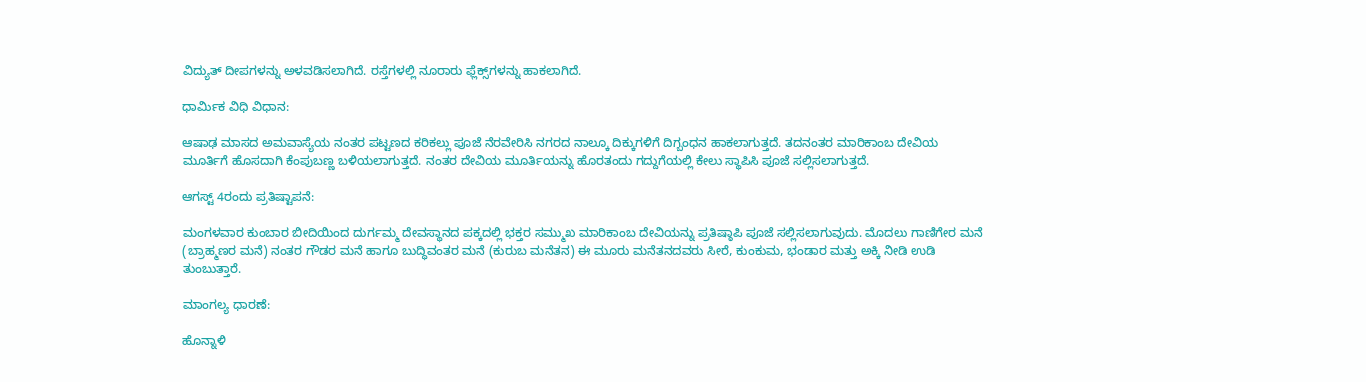ವಿದ್ಯುತ್ ದೀಪಗಳನ್ನು ಅಳವಡಿಸಲಾಗಿದೆ. ರಸ್ತೆಗಳಲ್ಲಿ ನೂರಾರು ಫ್ಲೆಕ್ಸ್‌ಗಳನ್ನು ಹಾಕಲಾಗಿದೆ.

ಧಾರ್ಮಿಕ ವಿಧಿ ವಿಧಾನ:

ಆಷಾಢ ಮಾಸದ ಅಮವಾಸ್ಯೆಯ ನಂತರ ಪಟ್ಟಣದ ಕರಿಕಲ್ಲು ಪೂಜೆ ನೆರವೇರಿಸಿ ನಗರದ ನಾಲ್ಕೂ ದಿಕ್ಕುಗಳಿಗೆ ದಿಗ್ಬಂಧನ ಹಾಕಲಾಗುತ್ತದೆ. ತದನಂತರ ಮಾರಿಕಾಂಬ ದೇವಿಯ ಮೂರ್ತಿಗೆ ಹೊಸದಾಗಿ ಕೆಂಪುಬಣ್ಣ ಬಳಿಯಲಾಗುತ್ತದೆ. ನಂತರ ದೇವಿಯ ಮೂರ್ತಿಯನ್ನು ಹೊರತಂದು ಗದ್ದುಗೆಯಲ್ಲಿ ಕೇಲು ಸ್ಥಾಪಿಸಿ ಪೂಜೆ ಸಲ್ಲಿಸಲಾಗುತ್ತದೆ.

ಆಗಸ್ಟ್ 4ರಂದು ಪ್ರತಿಷ್ಟಾಪನೆ:

ಮಂಗಳವಾರ ಕುಂಬಾರ ಬೀದಿಯಿಂದ ದುರ್ಗಮ್ಮ ದೇವಸ್ಥಾನದ ಪಕ್ಕದಲ್ಲಿ ಭಕ್ತರ ಸಮ್ಮುಖ ಮಾರಿಕಾಂಬ ದೇವಿಯನ್ನು ಪ್ರತಿಷ್ಠಾಪಿ ಪೂಜೆ ಸಲ್ಲಿಸಲಾಗುವುದು. ಮೊದಲು ಗಾಣಿಗೇರ ಮನೆ (ಬ್ರಾಹ್ಮಣರ ಮನೆ) ನಂತರ ಗೌಡರ ಮನೆ ಹಾಗೂ ಬುದ್ಧಿವಂತರ ಮನೆ (ಕುರುಬ ಮನೆತನ) ಈ ಮೂರು ಮನೆತನದವರು ಸೀರೆ, ಕುಂಕುಮ, ಭಂಡಾರ ಮತ್ತು ಅಕ್ಕಿ ನೀಡಿ ಉಡಿ ತುಂಬುತ್ತಾರೆ.

ಮಾಂಗಲ್ಯ ಧಾರಣೆ:

ಹೊನ್ನಾಳಿ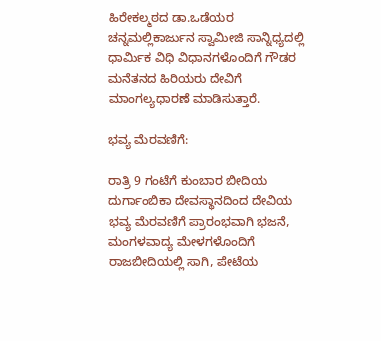ಹಿರೇಕಲ್ಮಠದ ಡಾ.ಒಡೆಯರ ಚನ್ನಮಲ್ಲಿಕಾರ್ಜುನ ಸ್ವಾಮೀಜಿ ಸಾನ್ನಿಧ್ಯದಲ್ಲಿ ಧಾರ್ಮಿಕ ವಿಧಿ ವಿಧಾನಗಳೊಂದಿಗೆ ಗೌಡರ ಮನೆತನದ ಹಿರಿಯರು ದೇವಿಗೆ ಮಾಂಗಲ್ಯಧಾರಣೆ ಮಾಡಿಸುತ್ತಾರೆ.

ಭವ್ಯ ಮೆರ‍ವಣಿಗೆ:

ರಾತ್ರಿ 9 ಗಂಟೆಗೆ ಕುಂಬಾರ ಬೀದಿಯ ದುರ್ಗಾಂಬಿಕಾ ದೇವಸ್ಥಾನದಿಂದ ದೇವಿಯ ಭವ್ಯ ಮೆರವಣಿಗೆ ಪ್ರಾರಂಭವಾಗಿ ಭಜನೆ, ಮಂಗಳವಾದ್ಯ ಮೇಳಗಳೊಂದಿಗೆ ರಾಜಬೀದಿಯಲ್ಲಿ ಸಾಗಿ, ಪೇಟೆಯ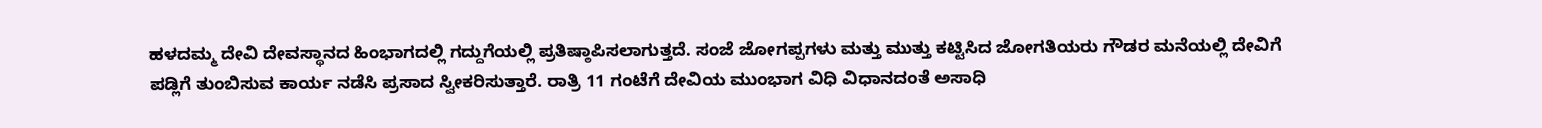ಹಳದಮ್ಮ ದೇವಿ ದೇವಸ್ಥಾನದ ಹಿಂಭಾಗದಲ್ಲಿ ಗದ್ದುಗೆಯಲ್ಲಿ ಪ್ರತಿಷ್ಠಾಪಿಸಲಾಗುತ್ತದೆ. ಸಂಜೆ ಜೋಗಪ್ಪಗಳು ಮತ್ತು ಮುತ್ತು ಕಟ್ಟಿಸಿದ ಜೋಗತಿಯರು ಗೌಡರ ಮನೆಯಲ್ಲಿ ದೇವಿಗೆ ಪಡ್ಲಿಗೆ ತುಂಬಿಸುವ ಕಾರ್ಯ ನಡೆಸಿ ಪ್ರಸಾದ ಸ್ವೀಕರಿಸುತ್ತಾರೆ. ರಾತ್ರಿ 11 ಗಂಟೆಗೆ ದೇವಿಯ ಮುಂಭಾಗ ವಿಧಿ ವಿಧಾನದಂತೆ ಅಸಾಧಿ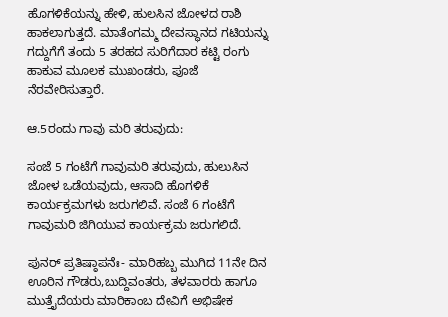ಹೊಗಳಿಕೆಯನ್ನು ಹೇಳಿ, ಹುಲಸಿನ ಜೋಳದ ರಾಶಿ ಹಾಕಲಾಗುತ್ತದೆ. ಮಾತೆಂಗಮ್ಮ ದೇವಸ್ಥಾನದ ಗಟಿಯನ್ನು ಗದ್ದುಗೆಗೆ ತಂದು 5 ತರಹದ ಸುರಿಗೆದಾರ ಕಟ್ಟಿ ರಂಗು ಹಾಕುವ ಮೂಲಕ ಮುಖಂಡರು, ಪೂಜೆ ನೆರವೇರಿಸುತ್ತಾರೆ.

ಆ.5ರಂದು ಗಾವು ಮರಿ ತರುವುದು:

ಸಂಜೆ 5 ಗಂಟೆಗೆ ಗಾವುಮರಿ ತರುವುದು, ಹುಲುಸಿನ ಜೋಳ ಒಡೆಯವುದು, ಆಸಾದಿ ಹೊಗಳಿಕೆ ಕಾರ್ಯಕ್ರಮಗಳು ಜರುಗಲಿವೆ. ಸಂಜೆ 6 ಗಂಟೆಗೆ ಗಾವುಮರಿ ಜಿಗಿಯುವ ಕಾರ್ಯಕ್ರಮ ಜರುಗಲಿದೆ.

ಪುನರ್ ಪ್ರತಿಷ್ಠಾಪನೆಃ- ಮಾರಿಹಬ್ಬ ಮುಗಿದ 11ನೇ ದಿನ ಊರಿನ ಗೌಡರು,ಬುದ್ದಿವಂತರು, ತಳವಾರರು ಹಾಗೂ ಮುತ್ತೈದೆಯರು ಮಾರಿಕಾಂಬ ದೇವಿಗೆ ಅಭಿಷೇಕ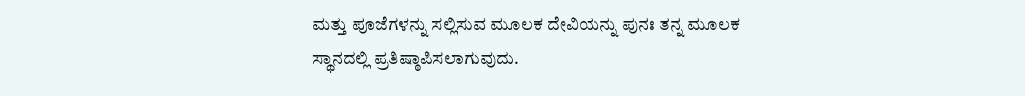ಮತ್ತು ಪೂಜೆಗಳನ್ನು ಸಲ್ಲಿಸುವ ಮೂಲಕ ದೇವಿಯನ್ನು ಪುನಃ ತನ್ನ ಮೂಲಕ ಸ್ಥಾನದಲ್ಲಿ ಪ್ರತಿಷ್ಠಾಪಿಸಲಾಗುವುದು.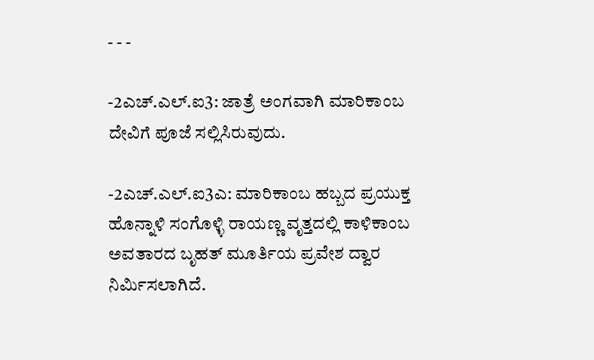- - -

-2ಎಚ್.ಎಲ್.ಐ3: ಜಾತ್ರೆ ಅಂಗವಾಗಿ ಮಾರಿಕಾಂಬ ದೇವಿಗೆ ಪೂಜೆ ಸಲ್ಲಿಸಿರುವುದು.

-2ಎಚ್.ಎಲ್.ಐ3ಎ: ಮಾರಿಕಾಂಬ ಹಬ್ಬದ ಪ್ರಯುಕ್ತ ಹೊನ್ನಾಳಿ ಸಂಗೊಳ್ಳಿ ರಾಯಣ್ಣ ವೃತ್ತದಲ್ಲಿ ಕಾಳಿಕಾಂಬ ಅವತಾರದ ಬೃಹತ್ ಮೂರ್ತಿಯ ಪ್ರವೇಶ ದ್ವಾರ ನಿರ್ಮಿಸಲಾಗಿದೆ.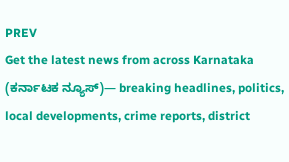PREV
Get the latest news from across Karnataka (ಕರ್ನಾಟಕ ನ್ಯೂಸ್)— breaking headlines, politics, local developments, crime reports, district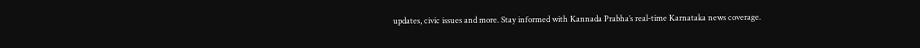updates, civic issues and more. Stay informed with Kannada Prabha’s real‑time Karnataka news coverage.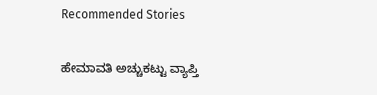Recommended Stories

ಹೇಮಾವತಿ ಅಚ್ಚುಕಟ್ಟು ವ್ಯಾಪ್ತಿ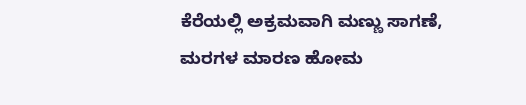ಕೆರೆಯಲ್ಲಿ ಅಕ್ರಮವಾಗಿ ಮಣ್ಣು ಸಾಗಣೆ, ಮರಗಳ ಮಾರಣ ಹೋಮ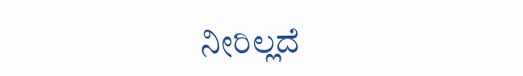ನೀರಿಲ್ಲದೆ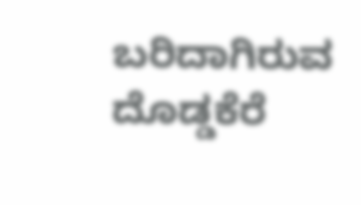ಬರಿದಾಗಿರುವ ದೊಡ್ಡಕೆರೆ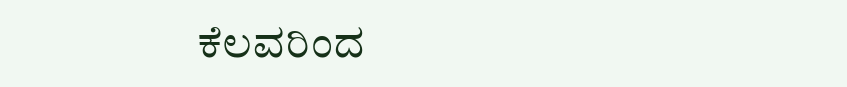ಕೆಲವರಿಂದ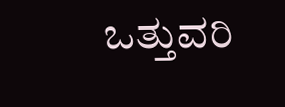ಒತ್ತುವರಿ